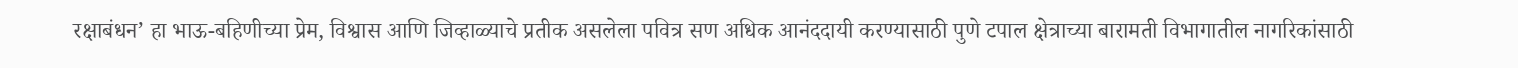रक्षाबंधन’ हा भाऊ-बहिणीच्या प्रेम, विश्वास आणि जिव्हाळ्याचे प्रतीक असलेला पवित्र सण अधिक आनंददायी करण्यासाठी पुणे टपाल क्षेत्राच्या बारामती विभागातील नागरिकांसाठी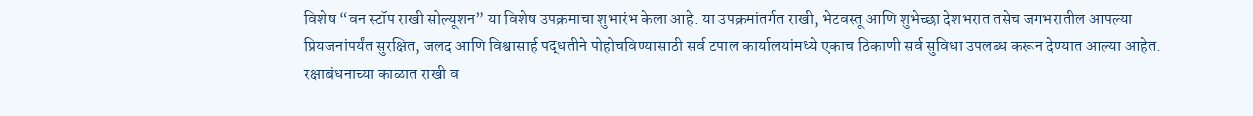विशेष “वन स्टॉप राखी सोल्यूशन” या विशेष उपक्रमाचा शुभारंभ केला आहे. या उपक्रमांतर्गत राखी, भेटवस्तू आणि शुभेच्छा देशभरात तसेच जगभरातील आपल्या प्रियजनांपर्यंत सुरक्षित, जलद आणि विश्वासार्ह पद्धतीने पोहोचविण्यासाठी सर्व टपाल कार्यालयांमध्ये एकाच ठिकाणी सर्व सुविधा उपलब्ध करून देण्यात आल्या आहेत.
रक्षाबंधनाच्या काळात राखी व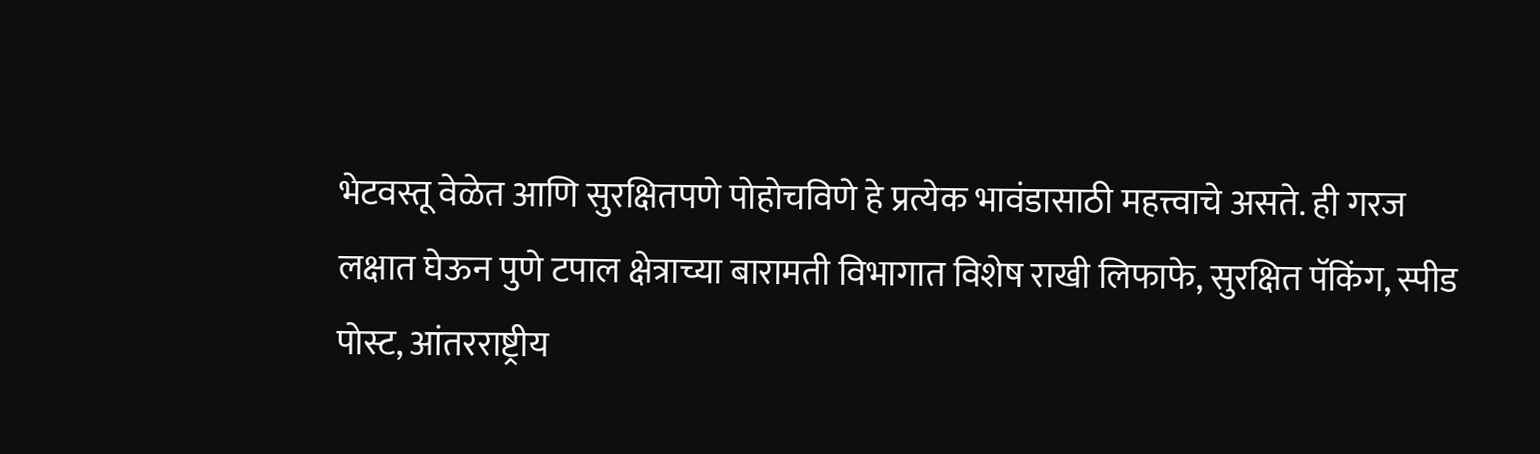भेटवस्तू वेळेत आणि सुरक्षितपणे पोहोचविणे हे प्रत्येक भावंडासाठी महत्त्वाचे असते. ही गरज लक्षात घेऊन पुणे टपाल क्षेत्राच्या बारामती विभागात विशेष राखी लिफाफे, सुरक्षित पॅकिंग, स्पीड पोस्ट, आंतरराष्ट्रीय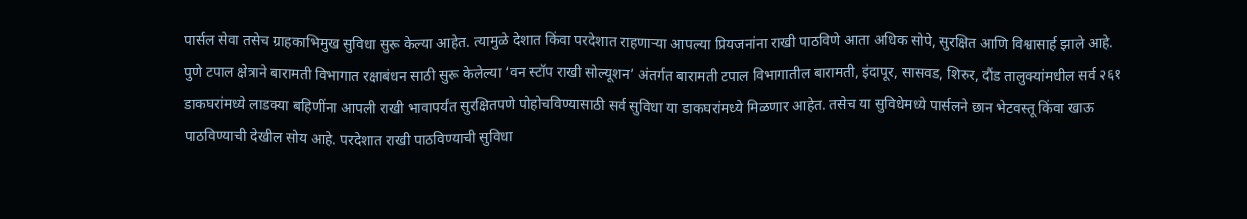पार्सल सेवा तसेच ग्राहकाभिमुख सुविधा सुरू केल्या आहेत. त्यामुळे देशात किंवा परदेशात राहणाऱ्या आपल्या प्रियजनांना राखी पाठविणे आता अधिक सोपे, सुरक्षित आणि विश्वासार्ह झाले आहे.
पुणे टपाल क्षेत्राने बारामती विभागात रक्षाबंधन साठी सुरू केलेल्या ‘वन स्टॉप राखी सोल्यूशन’ अंतर्गत बारामती टपाल विभागातील बारामती, इंदापूर, सासवड, शिरुर, दौंड तालुक्यांमधील सर्व २६१ डाकघरांमध्ये लाडक्या बहिणींना आपली राखी भावापर्यंत सुरक्षितपणे पोहोचविण्यासाठी सर्व सुविधा या डाकघरांमध्ये मिळणार आहेत. तसेच या सुविधेमध्ये पार्सलने छान भेटवस्तू किंवा खाऊ पाठविण्याची देखील सोय आहे. परदेशात राखी पाठविण्याची सुविधा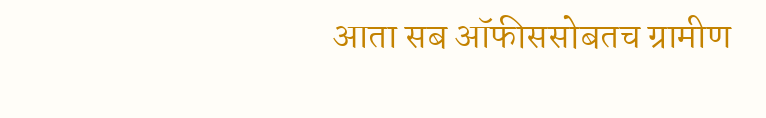आता सब ऑफीससोबतच ग्रामीण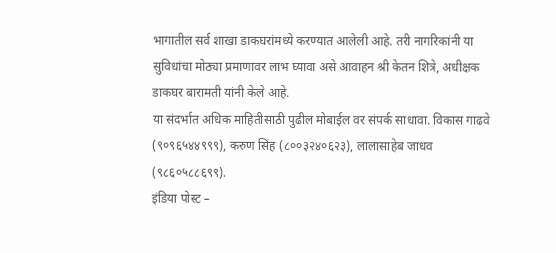भागातील सर्व शाखा डाकघरांमध्ये करण्यात आलेली आहे. तरी नागरिकांनी या सुविधांचा मोठ्या प्रमाणावर लाभ घ्यावा असे आवाहन श्री केतन शित्रे, अधीक्षक डाकघर बारामती यांनी केले आहे.
या संदर्भात अधिक माहितीसाठी पुढील मोबाईल वर संपर्क साधावा. विकास गाढवे (९०९६५४४९९९), करुण सिंह (८००३२४०६२३), लालासाहेब जाधव (९८६०५८८६९९).
इंडिया पोस्ट –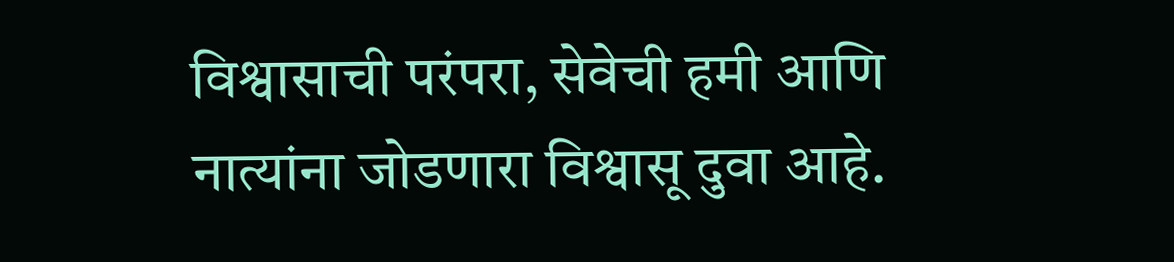विश्वासाची परंपरा, सेवेची हमी आणि नात्यांना जोडणारा विश्वासू दुवा आहे.